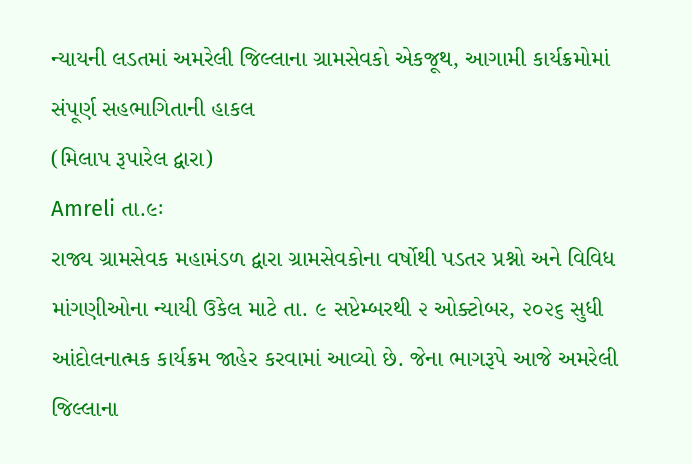ન્યાયની લડતમાં અમરેલી જિલ્લાના ગ્રામસેવકો એકજૂથ, આગામી કાર્યક્રમોમાં સંપૂર્ણ સહભાગિતાની હાકલ
(મિલાપ રૂપારેલ દ્વારા)
Amreli તા.૯ઃ
રાજ્ય ગ્રામસેવક મહામંડળ દ્વારા ગ્રામસેવકોના વર્ષોથી પડતર પ્રશ્નો અને વિવિધ માંગણીઓના ન્યાયી ઉકેલ માટે તા. ૯ સપ્ટેમ્બરથી ૨ ઓક્ટોબર, ૨૦૨૬ સુધી આંદોલનાત્મક કાર્યક્રમ જાહેર કરવામાં આવ્યો છે. જેના ભાગરૂપે આજે અમરેલી જિલ્લાના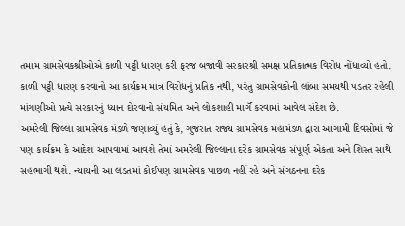તમામ ગ્રામસેવકશ્રીઓએ કાળી પટ્ટી ધારણ કરી ફરજ બજાવી સરકારશ્રી સમક્ષ પ્રતિકાત્મક વિરોધ નોંધાવ્યો હતો.
કાળી પટ્ટી ધારણ કરવાનો આ કાર્યક્રમ માત્ર વિરોધનું પ્રતિક નથી, પરંતુ ગ્રામસેવકોની લાંબા સમયથી પડતર રહેલી માંગણીઓ પ્રત્યે સરકારનું ધ્યાન દોરવાનો સંયમિત અને લોકશાહી માર્ગૅ કરવામાં આવેલ સંદેશ છે.
અમરેલી જિલ્લા ગ્રામસેવક મંડળે જણાવ્યું હતું કે, ગુજરાત રાજ્ય ગ્રામસેવક મહામંડળ દ્વારા આગામી દિવસોમાં જે પણ કાર્યક્રમ કે આદેશ આપવામાં આવશે તેમાં અમરેલી જિલ્લાના દરેક ગ્રામસેવક સંપૂર્ણ એકતા અને શિસ્ત સાથે સહભાગી થશે. ન્યાયની આ લડતમાં કોઈપણ ગ્રામસેવક પાછળ નહીં રહે અને સંગઠનના દરેક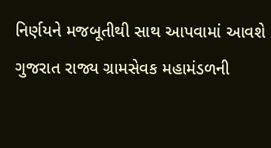નિર્ણયને મજબૂતીથી સાથ આપવામાં આવશે
ગુજરાત રાજ્ય ગ્રામસેવક મહામંડળની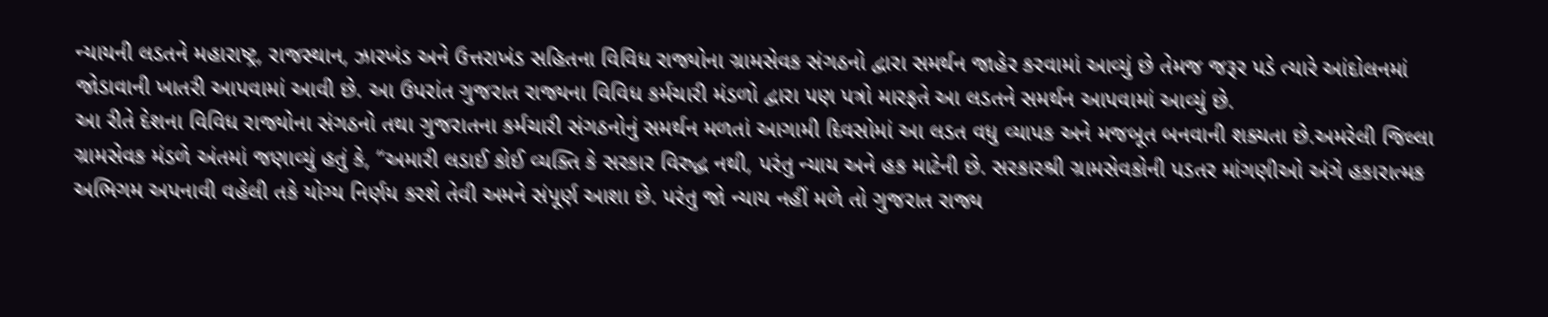ન્યાયની લડતને મહારાષ્ટ્ર, રાજસ્થાન, ઝારખંડ અને ઉત્તરાખંડ સહિતના વિવિધ રાજ્યોના ગ્રામસેવક સંગઠનો દ્વારા સમર્થન જાહેર કરવામાં આવ્યું છે તેમજ જરૂર પડે ત્યારે આંદોલનમાં જોડાવાની ખાતરી આપવામાં આવી છે. આ ઉપરાંત ગુજરાત રાજ્યના વિવિધ કર્મચારી મંડળો દ્વારા પણ પત્રો મારફતે આ લડતને સમર્થન આપવામાં આવ્યું છે.
આ રીતે દેશના વિવિધ રાજ્યોના સંગઠનો તથા ગુજરાતના કર્મચારી સંગઠનોનું સમર્થન મળતાં આગામી દિવસોમાં આ લડત વધુ વ્યાપક અને મજબૂત બનવાની શક્યતા છે.અમરેલી જિલ્લા ગ્રામસેવક મંડળે અંતમાં જણાવ્યું હતું કે, ‘‘અમારી લડાઈ કોઈ વ્યક્તિ કે સરકાર વિરુદ્ધ નથી, પરંતુ ન્યાય અને હક માટેની છે. સરકારશ્રી ગ્રામસેવકોની પડતર માંગણીઓ અંગે હકારાત્મક અભિગમ અપનાવી વહેલી તકે યોગ્ય નિર્ણય કરશે તેવી અમને સંપૂર્ણ આશા છે. પરંતુ જો ન્યાય નહીં મળે તો ગુજરાત રાજ્ય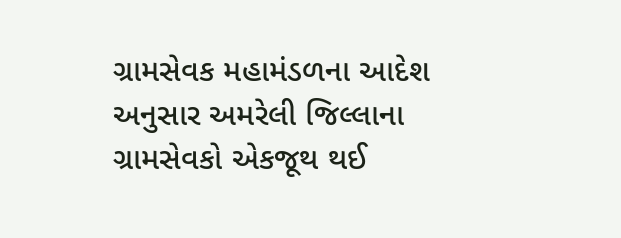ગ્રામસેવક મહામંડળના આદેશ અનુસાર અમરેલી જિલ્લાના ગ્રામસેવકો એકજૂથ થઈ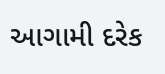આગામી દરેક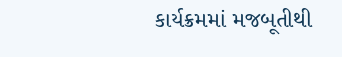કાર્યક્રમમાં મજબૂતીથી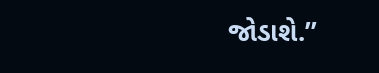જોડાશે.’’